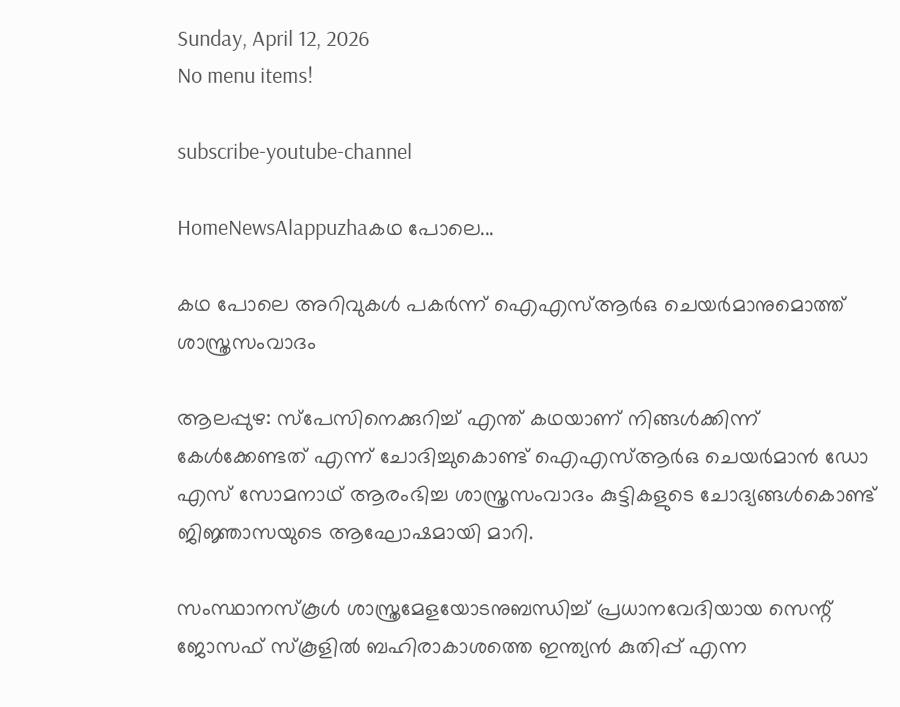Sunday, April 12, 2026
No menu items!

subscribe-youtube-channel

HomeNewsAlappuzhaകഥ പോലെ...

കഥ പോലെ അറിവുകള്‍ പകര്‍ന്ന് ഐഎസ്ആര്‍ഒ ചെയര്‍മാനുമൊത്ത് ശാസ്ത്രസംവാദം

ആലപ്പുഴ: സ്‌പേസിനെക്കുറിച്ച് എന്ത് കഥയാണ് നിങ്ങള്‍ക്കിന്ന് കേള്‍ക്കേണ്ടത് എന്ന് ചോദിച്ചുകൊണ്ട് ഐഎസ്ആര്‍ഒ ചെയര്‍മാന്‍ ഡോ  എസ് സോമനാഥ് ആരംഭിച്ച ശാസ്ത്രസംവാദം കുട്ടികളുടെ ചോദ്യങ്ങള്‍കൊണ്ട് ജിജ്ഞാസയുടെ ആഘോഷമായി മാറി.

സംസ്ഥാനസ്‌കൂള്‍ ശാസ്ത്രമേളയോടനുബന്ധിച്ച് പ്രധാനവേദിയായ സെന്റ് ജോസഫ് സ്‌കൂളില്‍ ബഹിരാകാശത്തെ ഇന്ത്യന്‍ കുതിപ്പ് എന്ന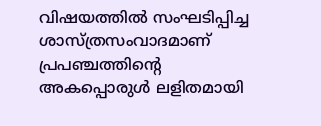വിഷയത്തില്‍ സംഘടിപ്പിച്ച ശാസ്ത്രസംവാദമാണ് പ്രപഞ്ചത്തിന്റെ അകപ്പൊരുള്‍ ലളിതമായി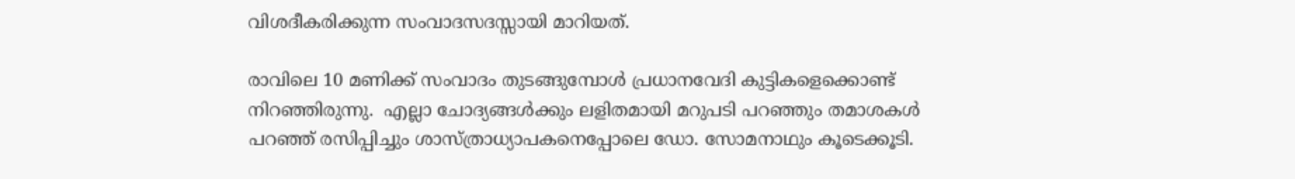വിശദീകരിക്കുന്ന സംവാദസദസ്സായി മാറിയത്.

രാവിലെ 10 മണിക്ക് സംവാദം തുടങ്ങുമ്പോള്‍ പ്രധാനവേദി കുട്ടികളെക്കൊണ്ട് നിറഞ്ഞിരുന്നു.  എല്ലാ ചോദ്യങ്ങള്‍ക്കും ലളിതമായി മറുപടി പറഞ്ഞും തമാശകള്‍ പറഞ്ഞ് രസിപ്പിച്ചും ശാസ്ത്രാധ്യാപകനെപ്പോലെ ഡോ. സോമനാഥും കൂടെക്കൂടി.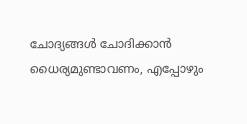ചോദ്യങ്ങള്‍ ചോദിക്കാന്‍ ധൈര്യമുണ്ടാവണം, എപ്പോഴും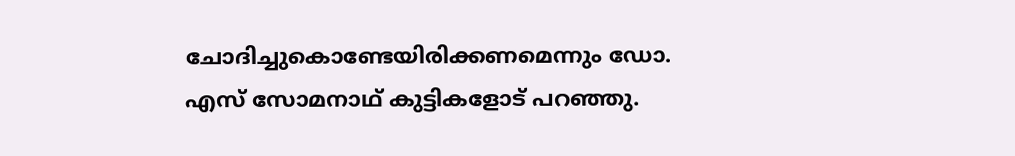ചോദിച്ചുകൊണ്ടേയിരിക്കണമെന്നും ഡോ. എസ് സോമനാഥ് കുട്ടികളോട് പറഞ്ഞു.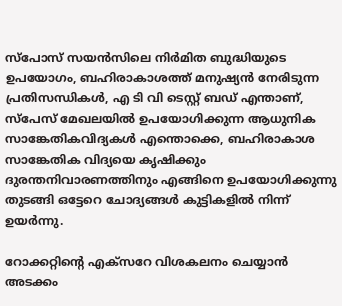സ്‌പോസ് സയന്‍സിലെ നിര്‍മിത ബുദ്ധിയുടെ ഉപയോഗം, ബഹിരാകാശത്ത് മനുഷ്യന്‍ നേരിടുന്ന പ്രതിസന്ധികള്‍, എ ടി വി ടെസ്റ്റ് ബഡ് എന്താണ്,  സ്‌പേസ് മേഖലയില്‍ ഉപയോഗിക്കുന്ന ആധുനിക സാങ്കേതികവിദ്യകള്‍ എന്തൊക്കെ, ബഹിരാകാശ സാങ്കേതിക വിദ്യയെ കൃഷിക്കും ദുരന്തനിവാരണത്തിനും എങ്ങിനെ ഉപയോഗിക്കുന്നു തുടങ്ങി ഒട്ടേറെ ചോദ്യങ്ങള്‍ കുട്ടികളില്‍ നിന്ന് ഉയര്‍ന്നു.

റോക്കറ്റിന്റെ എക്‌സറേ വിശകലനം ചെയ്യാന്‍ അടക്കം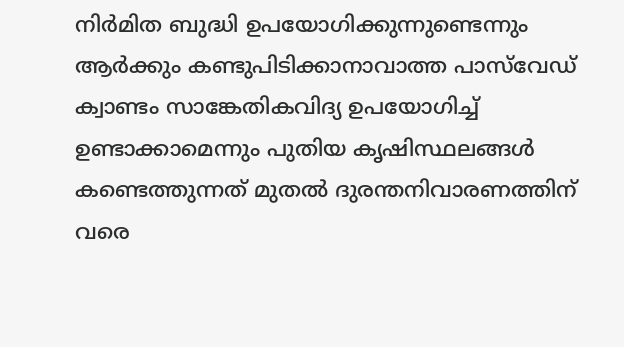നിര്‍മിത ബുദ്ധി ഉപയോഗിക്കുന്നുണ്ടെന്നും ആര്‍ക്കും കണ്ടുപിടിക്കാനാവാത്ത പാസ്‌വേഡ് ക്വാണ്ടം സാങ്കേതികവിദ്യ ഉപയോഗിച്ച് ഉണ്ടാക്കാമെന്നും പുതിയ കൃഷിസ്ഥലങ്ങള്‍ കണ്ടെത്തുന്നത് മുതല്‍ ദുരന്തനിവാരണത്തിന് വരെ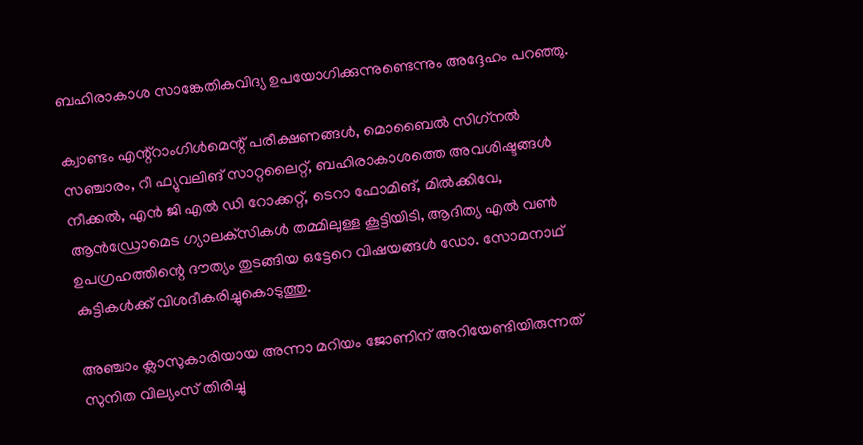ബഹിരാകാശ സാങ്കേതികവിദ്യ ഉപയോഗിക്കുന്നുണ്ടെന്നും അദ്ദേഹം പറഞ്ഞു.

ക്വാണ്ടം എന്റ്റാംഗിള്‍മെന്റ് പരീക്ഷണങ്ങള്‍, മൊബൈല്‍ സിഗ്‌നല്‍ സഞ്ചാരം, റീ ഫ്യുവലിങ് സാറ്റലൈറ്റ്, ബഹിരാകാശത്തെ അവശിഷ്ടങ്ങള്‍ നീക്കല്‍, എന്‍ ജി എല്‍ ഡി റോക്കറ്റ്, ടെറാ ഫോമിങ്, മില്‍ക്കിവേ, ആന്‍ഡ്രോമെട ഗ്യാലക്‌സികള്‍ തമ്മിലുള്ള കൂട്ടിയിടി, ആദിത്യ എല്‍ വണ്‍ ഉപഗ്രഹത്തിന്റെ ദൗത്യം തുടങ്ങിയ ഒട്ടേറെ വിഷയങ്ങള്‍ ഡോ. സോമനാഥ് കുട്ടികള്‍ക്ക് വിശദീകരിച്ചുകൊടുത്തു.

അഞ്ചാം ക്ലാസുകാരിയായ അന്നാ മറിയം ജോണിന് അറിയേണ്ടിയിരുന്നത് സുനിത വില്യംസ് തിരിച്ചു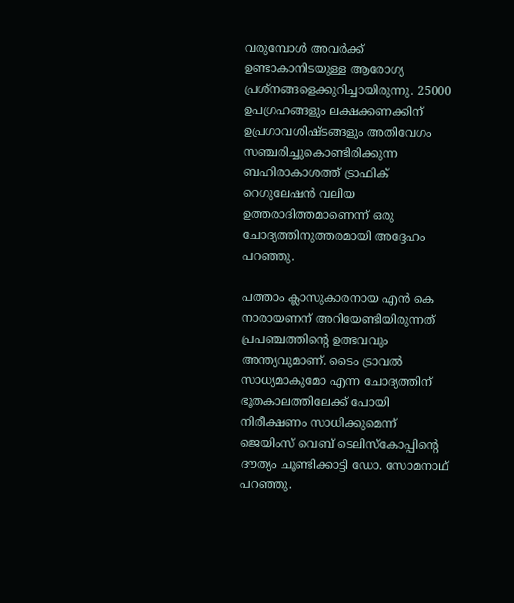വരുമ്പോള്‍ അവര്‍ക്ക് ഉണ്ടാകാനിടയുള്ള ആരോഗ്യ പ്രശ്‌നങ്ങളെക്കുറിച്ചായിരുന്നു. 25000 ഉപഗ്രഹങ്ങളും ലക്ഷക്കണക്കിന് ഉപ്രഗാവശിഷ്ടങ്ങളും അതിവേഗം സഞ്ചരിച്ചുകൊണ്ടിരിക്കുന്ന ബഹിരാകാശത്ത് ട്രാഫിക് റെഗുലേഷന്‍ വലിയ ഉത്തരാദിത്തമാണെന്ന് ഒരു ചോദ്യത്തിനുത്തരമായി അദ്ദേഹം പറഞ്ഞു.

പത്താം ക്ലാസുകാരനായ എന്‍ കെ നാരായണന് അറിയേണ്ടിയിരുന്നത് പ്രപഞ്ചത്തിന്റെ ഉത്ഭവവും അന്ത്യവുമാണ്. ടൈം ട്രാവല്‍ സാധ്യമാകുമോ എന്ന ചോദ്യത്തിന് ഭൂതകാലത്തിലേക്ക് പോയി നിരീക്ഷണം സാധിക്കുമെന്ന് ജെയിംസ് വെബ് ടെലിസ്‌കോപ്പിന്റെ ദൗത്യം ചൂണ്ടിക്കാട്ടി ഡോ. സോമനാഥ് പറഞ്ഞു.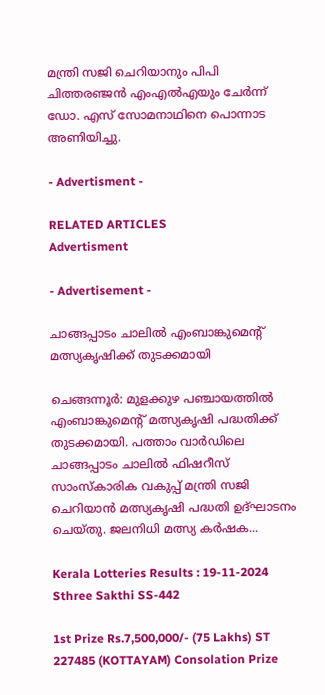മന്ത്രി സജി ചെറിയാനും പിപി ചിത്തരഞ്ജന്‍ എംഎല്‍എയും ചേര്‍ന്ന് ഡോ. എസ് സോമനാഥിനെ പൊന്നാട അണിയിച്ചു.

- Advertisment -

RELATED ARTICLES
Advertisment

- Advertisement -

ചാങ്ങപ്പാടം ചാലിൽ എംബാങ്കുമെന്റ് മത്സ്യകൃഷിക്ക് തുടക്കമായി

ചെങ്ങന്നൂർ: മുളക്കുഴ പഞ്ചായത്തിൽ എംബാങ്കുമെന്റ് മത്സ്യകൃഷി പദ്ധതിക്ക് തുടക്കമായി. പത്താം വാർഡിലെ ചാങ്ങപ്പാടം ചാലിൽ ഫിഷറീസ് സാംസ്കാരിക വകുപ്പ് മന്ത്രി സജി ചെറിയാൻ മത്സ്യകൃഷി പദ്ധതി ഉദ്ഘാടനം ചെയ്തു. ജലനിധി മത്സ്യ കർഷക...

Kerala Lotteries Results : 19-11-2024 Sthree Sakthi SS-442

1st Prize Rs.7,500,000/- (75 Lakhs) ST 227485 (KOTTAYAM) Consolation Prize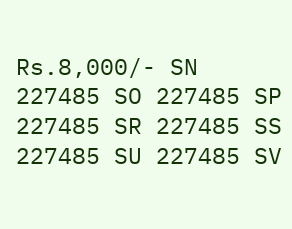Rs.8,000/- SN 227485 SO 227485 SP 227485 SR 227485 SS 227485 SU 227485 SV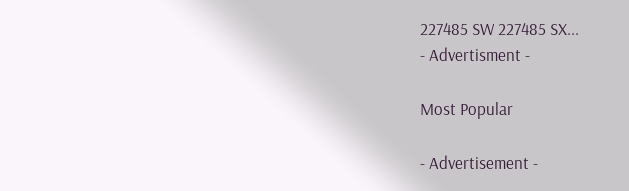227485 SW 227485 SX...
- Advertisment -

Most Popular

- Advertisement -